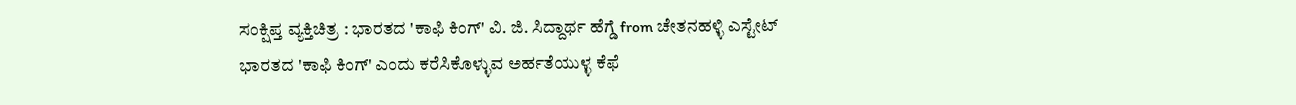ಸಂಕ್ಷಿಪ್ತ ವ್ಯಕ್ತಿಚಿತ್ರ : ಭಾರತದ 'ಕಾಫಿ ಕಿಂಗ್' ವಿ. ಜಿ. ಸಿದ್ದಾರ್ಥ ಹೆಗ್ಡೆ from ಚೇತನಹಳ್ಳಿ ಎಸ್ಟೇಟ್
ಭಾರತದ 'ಕಾಫಿ ಕಿಂಗ್' ಎಂದು ಕರೆಸಿಕೊಳ್ಳುವ ಅರ್ಹತೆಯುಳ್ಳ ಕೆಫೆ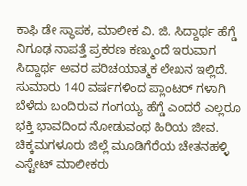ಕಾಫಿ ಡೇ ಸ್ಥಾಪಕ, ಮಾಲೀಕ ವಿ. ಜಿ. ಸಿದ್ದಾರ್ಥ ಹೆಗ್ಡೆ ನಿಗೂಢ ನಾಪತ್ತೆ ಪ್ರಕರಣ ಕಣ್ಮುಂದೆ ಇರುವಾಗ ಸಿದ್ದಾರ್ಥ ಅವರ ಪರಿಚಯಾತ್ಮಕ ಲೇಖನ ಇಲ್ಲಿದೆ.
ಸುಮಾರು 140 ವರ್ಷಗಳಿಂದ ಪ್ಲಾಂಟರ್ ಗಳಾಗಿ ಬೆಳೆದು ಬಂದಿರುವ ಗಂಗಯ್ಯ ಹೆಗ್ಡೆ ಎಂದರೆ ಎಲ್ಲರೂ ಭಕ್ತಿ ಭಾವದಿಂದ ನೋಡುವಂಥ ಹಿರಿಯ ಜೀವ. ಚಿಕ್ಕಮಗಳೂರು ಜಿಲ್ಲೆ ಮೂಡಿಗೆರೆಯ ಚೇತನಹಳ್ಳಿ ಎಸ್ಟೇಟ್ ಮಾಲೀಕರು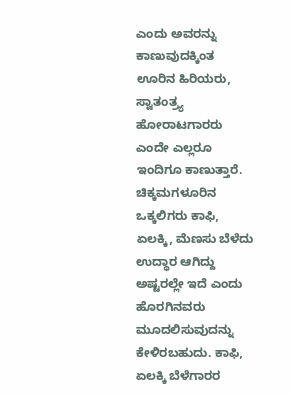ಎಂದು ಅವರನ್ನು ಕಾಣುವುದಕ್ಕಿಂತ ಊರಿನ ಹಿರಿಯರು, ಸ್ವಾತಂತ್ರ್ಯ ಹೋರಾಟಗಾರರು ಎಂದೇ ಎಲ್ಲರೂ ಇಂದಿಗೂ ಕಾಣುತ್ತಾರೆ.
ಚಿಕ್ಕಮಗಳೂರಿನ ಒಕ್ಕಲಿಗರು ಕಾಫಿ, ಏಲಕ್ಕಿ, ಮೆಣಸು ಬೆಳೆದು ಉದ್ಧಾರ ಆಗಿದ್ದು ಅಷ್ಟರಲ್ಲೇ ಇದೆ ಎಂದು ಹೊರಗಿನವರು ಮೂದಲಿಸುವುದನ್ನು ಕೇಳಿರಬಹುದು. ಕಾಫಿ, ಏಲಕ್ಕಿ ಬೆಳೆಗಾರರ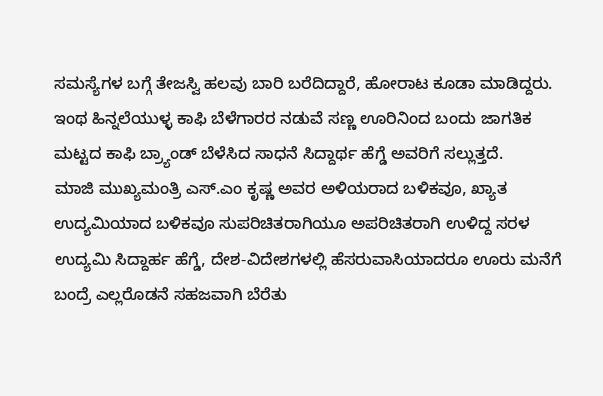ಸಮಸ್ಯೆಗಳ ಬಗ್ಗೆ ತೇಜಸ್ವಿ ಹಲವು ಬಾರಿ ಬರೆದಿದ್ದಾರೆ, ಹೋರಾಟ ಕೂಡಾ ಮಾಡಿದ್ದರು. ಇಂಥ ಹಿನ್ನಲೆಯುಳ್ಳ ಕಾಫಿ ಬೆಳೆಗಾರರ ನಡುವೆ ಸಣ್ಣ ಊರಿನಿಂದ ಬಂದು ಜಾಗತಿಕ ಮಟ್ಟದ ಕಾಫಿ ಬ್ರ್ಯಾಂಡ್ ಬೆಳೆಸಿದ ಸಾಧನೆ ಸಿದ್ದಾರ್ಥ ಹೆಗ್ಡೆ ಅವರಿಗೆ ಸಲ್ಲುತ್ತದೆ.
ಮಾಜಿ ಮುಖ್ಯಮಂತ್ರಿ ಎಸ್.ಎಂ ಕೃಷ್ಣ ಅವರ ಅಳಿಯರಾದ ಬಳಿಕವೂ, ಖ್ಯಾತ ಉದ್ಯಮಿಯಾದ ಬಳಿಕವೂ ಸುಪರಿಚಿತರಾಗಿಯೂ ಅಪರಿಚಿತರಾಗಿ ಉಳಿದ್ದ ಸರಳ ಉದ್ಯಮಿ ಸಿದ್ದಾರ್ಹ ಹೆಗ್ಡೆ, ದೇಶ-ವಿದೇಶಗಳಲ್ಲಿ ಹೆಸರುವಾಸಿಯಾದರೂ ಊರು ಮನೆಗೆ ಬಂದ್ರೆ ಎಲ್ಲರೊಡನೆ ಸಹಜವಾಗಿ ಬೆರೆತು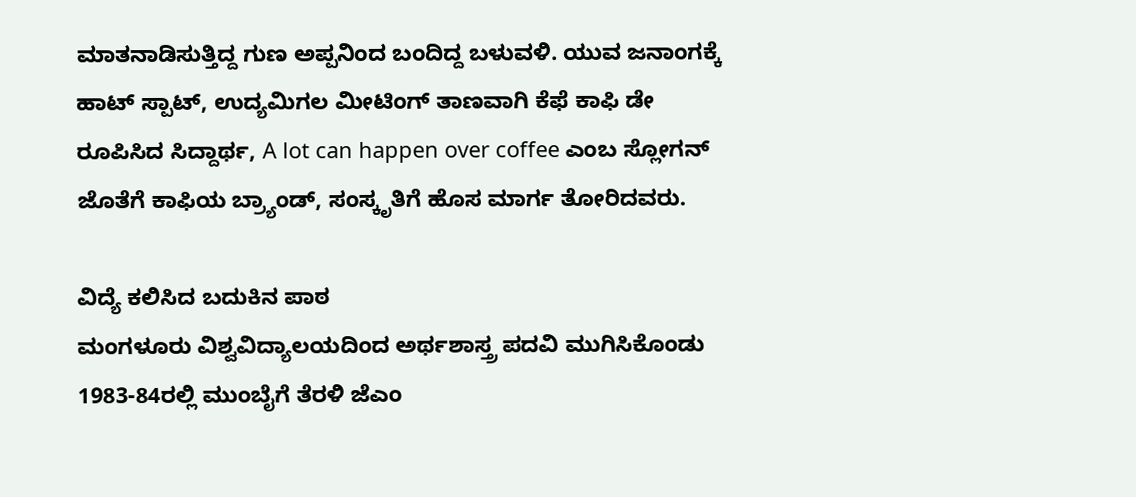ಮಾತನಾಡಿಸುತ್ತಿದ್ದ ಗುಣ ಅಪ್ಪನಿಂದ ಬಂದಿದ್ದ ಬಳುವಳಿ. ಯುವ ಜನಾಂಗಕ್ಕೆ ಹಾಟ್ ಸ್ಪಾಟ್, ಉದ್ಯಮಿಗಲ ಮೀಟಿಂಗ್ ತಾಣವಾಗಿ ಕೆಫೆ ಕಾಫಿ ಡೇ ರೂಪಿಸಿದ ಸಿದ್ದಾರ್ಥ, A lot can happen over coffee ಎಂಬ ಸ್ಲೋಗನ್ ಜೊತೆಗೆ ಕಾಫಿಯ ಬ್ರ್ಯಾಂಡ್, ಸಂಸ್ಕೃತಿಗೆ ಹೊಸ ಮಾರ್ಗ ತೋರಿದವರು.

ವಿದ್ಯೆ ಕಲಿಸಿದ ಬದುಕಿನ ಪಾಠ
ಮಂಗಳೂರು ವಿಶ್ವವಿದ್ಯಾಲಯದಿಂದ ಅರ್ಥಶಾಸ್ತ್ರ ಪದವಿ ಮುಗಿಸಿಕೊಂಡು 1983-84ರಲ್ಲಿ ಮುಂಬೈಗೆ ತೆರಳಿ ಜೆಎಂ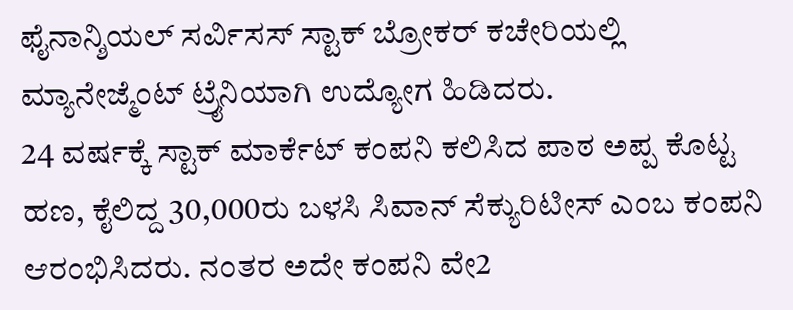ಫೈನಾನ್ಶಿಯಲ್ ಸರ್ವಿಸಸ್ ಸ್ಟಾಕ್ ಬ್ರೋಕರ್ ಕಚೇರಿಯಲ್ಲಿ ಮ್ಯಾನೇಜ್ಮೆಂಟ್ ಟ್ರೈನಿಯಾಗಿ ಉದ್ಯೋಗ ಹಿಡಿದರು.
24 ವರ್ಷಕ್ಕೆ ಸ್ಟಾಕ್ ಮಾರ್ಕೆಟ್ ಕಂಪನಿ ಕಲಿಸಿದ ಪಾಠ ಅಪ್ಪ ಕೊಟ್ಟ ಹಣ, ಕೈಲಿದ್ದ 30,000ರು ಬಳಸಿ ಸಿವಾನ್ ಸೆಕ್ಯುರಿಟೀಸ್ ಎಂಬ ಕಂಪನಿ ಆರಂಭಿಸಿದರು. ನಂತರ ಅದೇ ಕಂಪನಿ ವೇ2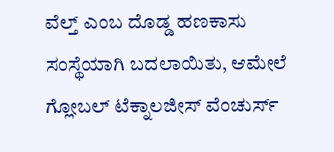ವೆಲ್ತ್ ಎಂಬ ದೊಡ್ಡ ಹಣಕಾಸು ಸಂಸ್ಥೆಯಾಗಿ ಬದಲಾಯಿತು, ಆಮೇಲೆ ಗ್ಲೋಬಲ್ ಟೆಕ್ನಾಲಜೀಸ್ ವೆಂಚುರ್ಸ್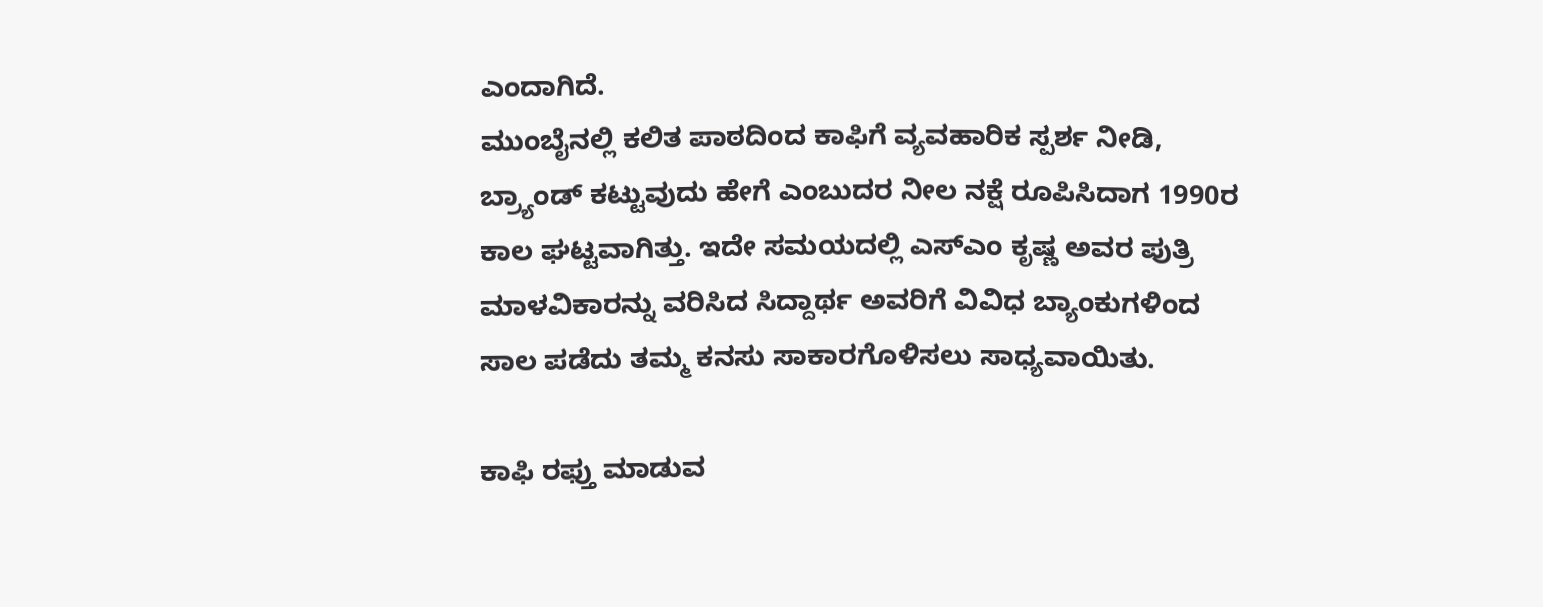ಎಂದಾಗಿದೆ.
ಮುಂಬೈನಲ್ಲಿ ಕಲಿತ ಪಾಠದಿಂದ ಕಾಫಿಗೆ ವ್ಯವಹಾರಿಕ ಸ್ಪರ್ಶ ನೀಡಿ, ಬ್ರ್ಯಾಂಡ್ ಕಟ್ಟುವುದು ಹೇಗೆ ಎಂಬುದರ ನೀಲ ನಕ್ಷೆ ರೂಪಿಸಿದಾಗ 1990ರ ಕಾಲ ಘಟ್ಟವಾಗಿತ್ತು. ಇದೇ ಸಮಯದಲ್ಲಿ ಎಸ್ಎಂ ಕೃಷ್ಣ ಅವರ ಪುತ್ರಿ ಮಾಳವಿಕಾರನ್ನು ವರಿಸಿದ ಸಿದ್ದಾರ್ಥ ಅವರಿಗೆ ವಿವಿಧ ಬ್ಯಾಂಕುಗಳಿಂದ ಸಾಲ ಪಡೆದು ತಮ್ಮ ಕನಸು ಸಾಕಾರಗೊಳಿಸಲು ಸಾಧ್ಯವಾಯಿತು.

ಕಾಫಿ ರಫ್ತು ಮಾಡುವ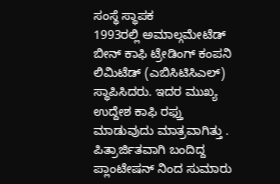ಸಂಸ್ಥೆ ಸ್ಥಾಪಕ
1993ರಲ್ಲಿ ಅಮಾಲ್ಗಮೇಟೆಡ್ ಬೀನ್ ಕಾಫಿ ಟ್ರೇಡಿಂಗ್ ಕಂಪನಿ ಲಿಮಿಟೆಡ್ (ಎಬಿಸಿಟಿಸಿಎಲ್) ಸ್ಥಾಪಿಸಿದರು. ಇದರ ಮುಖ್ಯ ಉದ್ದೇಶ ಕಾಫಿ ರಫ್ತು ಮಾಡುವುದು ಮಾತ್ರವಾಗಿತ್ತು . ಪಿತ್ರಾರ್ಜಿತವಾಗಿ ಬಂದಿದ್ದ ಪ್ಲಾಂಟೇಷನ್ ನಿಂದ ಸುಮಾರು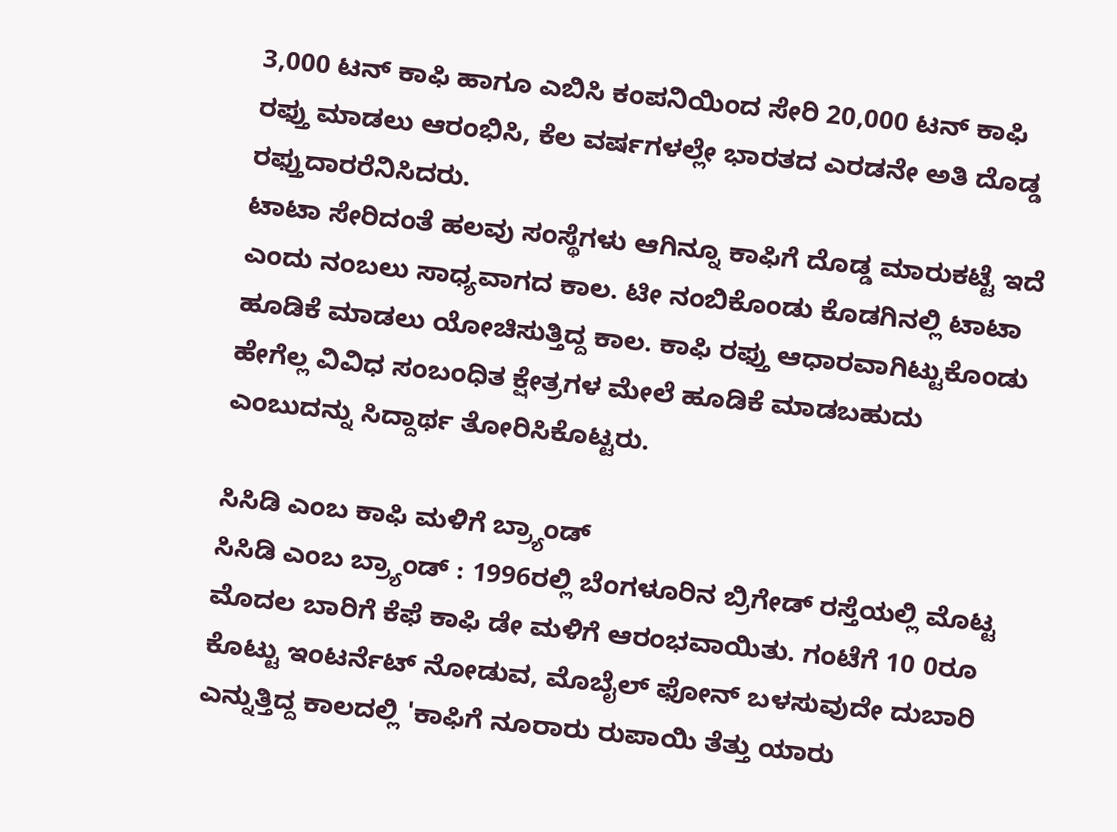3,000 ಟನ್ ಕಾಫಿ ಹಾಗೂ ಎಬಿಸಿ ಕಂಪನಿಯಿಂದ ಸೇರಿ 20,000 ಟನ್ ಕಾಫಿ ರಫ್ತು ಮಾಡಲು ಆರಂಭಿಸಿ, ಕೆಲ ವರ್ಷಗಳಲ್ಲೇ ಭಾರತದ ಎರಡನೇ ಅತಿ ದೊಡ್ಡ ರಫ್ತುದಾರರೆನಿಸಿದರು.
ಟಾಟಾ ಸೇರಿದಂತೆ ಹಲವು ಸಂಸ್ಥೆಗಳು ಆಗಿನ್ನೂ ಕಾಫಿಗೆ ದೊಡ್ಡ ಮಾರುಕಟ್ಟೆ ಇದೆ ಎಂದು ನಂಬಲು ಸಾಧ್ಯವಾಗದ ಕಾಲ. ಟೀ ನಂಬಿಕೊಂಡು ಕೊಡಗಿನಲ್ಲಿ ಟಾಟಾ ಹೂಡಿಕೆ ಮಾಡಲು ಯೋಚಿಸುತ್ತಿದ್ದ ಕಾಲ. ಕಾಫಿ ರಫ್ತು ಆಧಾರವಾಗಿಟ್ಟುಕೊಂಡು ಹೇಗೆಲ್ಲ ವಿವಿಧ ಸಂಬಂಧಿತ ಕ್ಷೇತ್ರಗಳ ಮೇಲೆ ಹೂಡಿಕೆ ಮಾಡಬಹುದು ಎಂಬುದನ್ನು ಸಿದ್ದಾರ್ಥ ತೋರಿಸಿಕೊಟ್ಟರು.

ಸಿಸಿಡಿ ಎಂಬ ಕಾಫಿ ಮಳಿಗೆ ಬ್ರ್ಯಾಂಡ್
ಸಿಸಿಡಿ ಎಂಬ ಬ್ರ್ಯಾಂಡ್ : 1996ರಲ್ಲಿ ಬೆಂಗಳೂರಿನ ಬ್ರಿಗೇಡ್ ರಸ್ತೆಯಲ್ಲಿ ಮೊಟ್ಟ ಮೊದಲ ಬಾರಿಗೆ ಕೆಫೆ ಕಾಫಿ ಡೇ ಮಳಿಗೆ ಆರಂಭವಾಯಿತು. ಗಂಟೆಗೆ 10 0ರೂ ಕೊಟ್ಟು ಇಂಟರ್ನೆಟ್ ನೋಡುವ, ಮೊಬೈಲ್ ಫೋನ್ ಬಳಸುವುದೇ ದುಬಾರಿ ಎನ್ನುತ್ತಿದ್ದ ಕಾಲದಲ್ಲಿ 'ಕಾಫಿಗೆ ನೂರಾರು ರುಪಾಯಿ ತೆತ್ತು ಯಾರು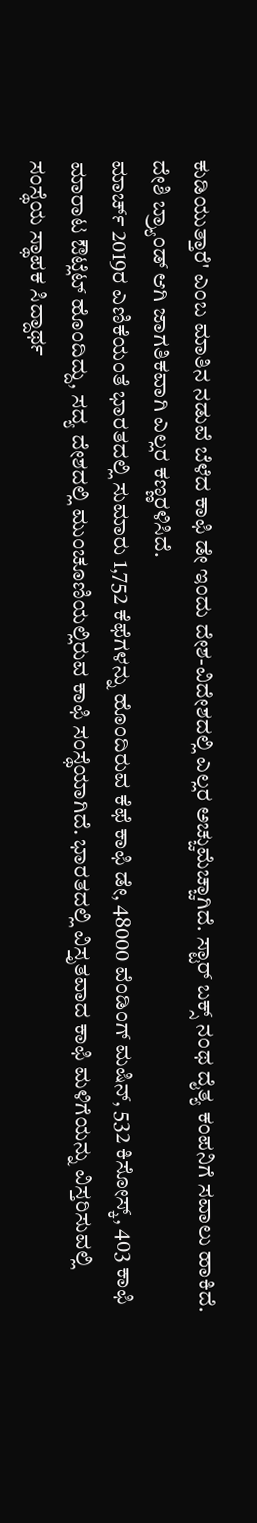ಕುಡಿಯುತ್ತಾರೆ' ಎಂಬ ಮಾತಿನ ನಡುವೆ ಬೆಳೆದ ಕಾಫಿ ಡೇ ಇಂದು ದೇಶ-ವಿದೇಶದಲ್ಲಿ ಎಲ್ಲರ ಅಚ್ಚುಮೆಚ್ಚಾಗಿದೆ. ಸ್ಟಾರ್ ಬಕ್ಸ್ ನಂಥ ದೈತ್ಯ ಕಂಪನಿಗೆ ಸವಾಲು ಹಾಕಿದೆ. ದೇಶಿ ಬ್ರ್ಯಾಂಡ್ ಆಗಿ ಜಾಗತಿಕವಾಗಿ ಎಲ್ಲರ ಕಣ್ಣರಳಿಸಿದೆ.
ಮಾರ್ಚ್ 2019ರ ಎಣಿಕೆಯಂತೆ ಭಾರತದಲ್ಲಿ ಸುಮಾರು 1,752 ಕೆಫೆಗಳನ್ನು ಹೊಂದಿರುವ ಕೆಫೆ ಕಾಫಿ ಡೇ, 48000 ವೆಂಡಿಂಗ್ ಮಷಿನ್, 532 ಕಿಸೋಸ್ಕ್, 403 ಕಾಫಿ ಮಾರಾಟ ಔಟ್ಲೆಟ್ ಹೊಂದಿದ್ದು, ಸದ್ಯ ದೇಶದಲ್ಲಿ ಮುಂಚೂಣಿಯಲ್ಲಿರುವ ಕಾಫಿ ಸಂಸ್ಥೆಯಾಗಿದೆ. ಭಾರತದಲ್ಲಿ ವಿಸ್ತೃತವಾದ ಕಾಫಿ ಮಳಿಗೆಯನ್ನು ವಿಸ್ತರಿಸುವಲ್ಲಿ ಸಂಸ್ಥೆಯ ಸ್ಥಾಪಕ ಸಿದ್ದಾರ್ಥ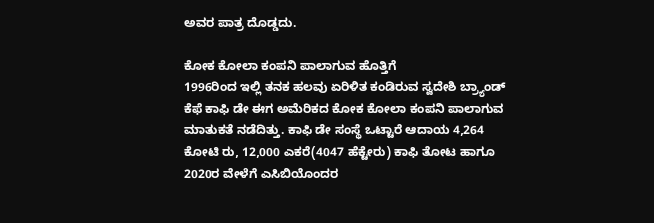ಅವರ ಪಾತ್ರ ದೊಡ್ಡದು.

ಕೋಕ ಕೋಲಾ ಕಂಪನಿ ಪಾಲಾಗುವ ಹೊತ್ತಿಗೆ
1996ರಿಂದ ಇಲ್ಲಿ ತನಕ ಹಲವು ಏರಿಳಿತ ಕಂಡಿರುವ ಸ್ವದೇಶಿ ಬ್ರ್ಯಾಂಡ್ ಕೆಫೆ ಕಾಫಿ ಡೇ ಈಗ ಅಮೆರಿಕದ ಕೋಕ ಕೋಲಾ ಕಂಪನಿ ಪಾಲಾಗುವ ಮಾತುಕತೆ ನಡೆದಿತ್ತು. ಕಾಫಿ ಡೇ ಸಂಸ್ಥೆ ಒಟ್ಟಾರೆ ಆದಾಯ 4,264 ಕೋಟಿ ರು, 12,000 ಎಕರೆ(4047 ಹೆಕ್ಟೇರು) ಕಾಫಿ ತೋಟ ಹಾಗೂ 2020ರ ವೇಳೆಗೆ ಎಸಿಬಿಯೊಂದರ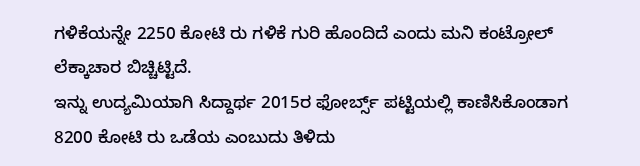ಗಳಿಕೆಯನ್ನೇ 2250 ಕೋಟಿ ರು ಗಳಿಕೆ ಗುರಿ ಹೊಂದಿದೆ ಎಂದು ಮನಿ ಕಂಟ್ರೋಲ್ ಲೆಕ್ಕಾಚಾರ ಬಿಚ್ಚಿಟ್ಟಿದೆ.
ಇನ್ನು ಉದ್ಯಮಿಯಾಗಿ ಸಿದ್ದಾರ್ಥ 2015ರ ಫೋರ್ಬ್ಸ್ ಪಟ್ಟಿಯಲ್ಲಿ ಕಾಣಿಸಿಕೊಂಡಾಗ 8200 ಕೋಟಿ ರು ಒಡೆಯ ಎಂಬುದು ತಿಳಿದು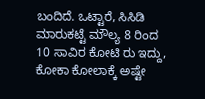ಬಂದಿದೆ. ಒಟ್ಟಾರೆ, ಸಿಸಿಡಿ ಮಾರುಕಟ್ಟೆ ಮೌಲ್ಯ 8 ರಿಂದ 10 ಸಾವಿರ ಕೋಟಿ ರು ಇದ್ದು, ಕೋಕಾ ಕೋಲಾಕ್ಕೆ ಅಷ್ಟೇ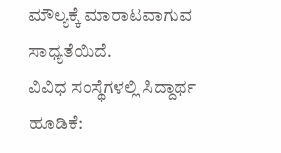ಮೌಲ್ಯಕ್ಕೆ ಮಾರಾಟವಾಗುವ ಸಾಧ್ಯತೆಯಿದೆ.
ವಿವಿಧ ಸಂಸ್ಥೆಗಳಲ್ಲಿ ಸಿದ್ದಾರ್ಥ ಹೂಡಿಕೆ: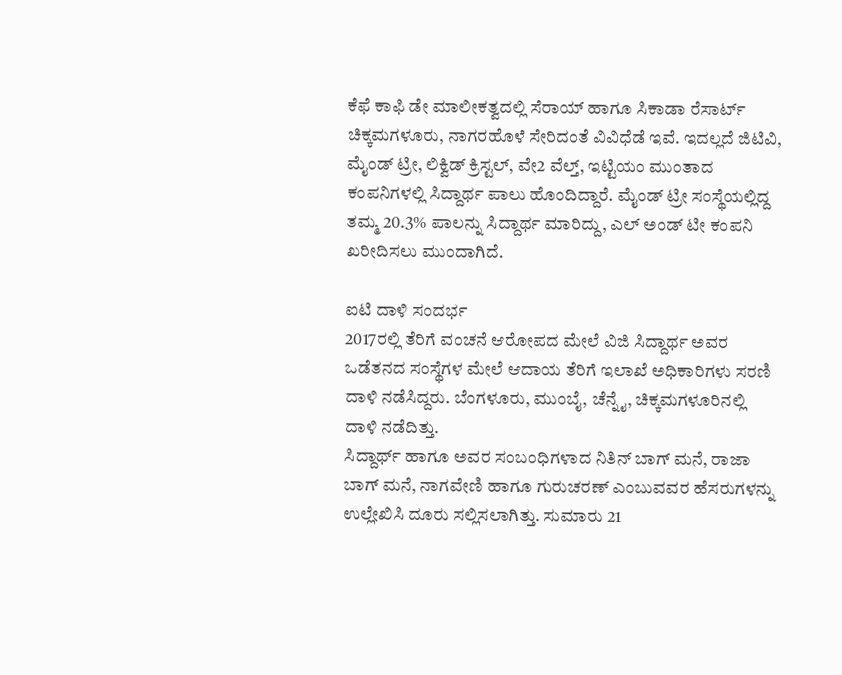ಕೆಫೆ ಕಾಫಿ ಡೇ ಮಾಲೀಕತ್ವದಲ್ಲಿ ಸೆರಾಯ್ ಹಾಗೂ ಸಿಕಾಡಾ ರೆಸಾರ್ಟ್ ಚಿಕ್ಕಮಗಳೂರು, ನಾಗರಹೊಳೆ ಸೇರಿದಂತೆ ವಿವಿಧೆಡೆ ಇವೆ. ಇದಲ್ಲದೆ ಜಿಟಿವಿ, ಮೈಂಡ್ ಟ್ರೀ, ಲಿಕ್ವಿಡ್ ಕ್ರಿಸ್ಟಲ್, ವೇ2 ವೆಲ್ತ್, ಇಟ್ಟಿಯಂ ಮುಂತಾದ ಕಂಪನಿಗಳಲ್ಲಿ ಸಿದ್ದಾರ್ಥ ಪಾಲು ಹೊಂದಿದ್ದಾರೆ. ಮೈಂಡ್ ಟ್ರೀ ಸಂಸ್ಥೆಯಲ್ಲಿದ್ದ ತಮ್ಮ 20.3% ಪಾಲನ್ನು ಸಿದ್ದಾರ್ಥ ಮಾರಿದ್ದು, ಎಲ್ ಅಂಡ್ ಟೀ ಕಂಪನಿ ಖರೀದಿಸಲು ಮುಂದಾಗಿದೆ.

ಐಟಿ ದಾಳಿ ಸಂದರ್ಭ
2017ರಲ್ಲಿ ತೆರಿಗೆ ವಂಚನೆ ಆರೋಪದ ಮೇಲೆ ವಿಜಿ ಸಿದ್ದಾರ್ಥ ಅವರ ಒಡೆತನದ ಸಂಸ್ಥೆಗಳ ಮೇಲೆ ಆದಾಯ ತೆರಿಗೆ ಇಲಾಖೆ ಅಧಿಕಾರಿಗಳು ಸರಣಿ ದಾಳಿ ನಡೆಸಿದ್ದರು. ಬೆಂಗಳೂರು, ಮುಂಬೈ, ಚೆನ್ನೈ, ಚಿಕ್ಕಮಗಳೂರಿನಲ್ಲಿ ದಾಳಿ ನಡೆದಿತ್ತು.
ಸಿದ್ದಾರ್ಥ್ ಹಾಗೂ ಅವರ ಸಂಬಂಧಿಗಳಾದ ನಿತಿನ್ ಬಾಗ್ ಮನೆ, ರಾಜಾ ಬಾಗ್ ಮನೆ, ನಾಗವೇಣಿ ಹಾಗೂ ಗುರುಚರಣ್ ಎಂಬುವವರ ಹೆಸರುಗಳನ್ನು ಉಲ್ಲೇಖಿಸಿ ದೂರು ಸಲ್ಲಿಸಲಾಗಿತ್ತು. ಸುಮಾರು 21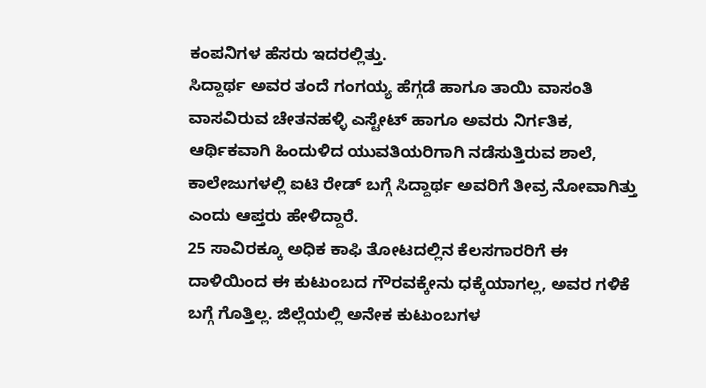ಕಂಪನಿಗಳ ಹೆಸರು ಇದರಲ್ಲಿತ್ತು.
ಸಿದ್ದಾರ್ಥ ಅವರ ತಂದೆ ಗಂಗಯ್ಯ ಹೆಗ್ಗಡೆ ಹಾಗೂ ತಾಯಿ ವಾಸಂತಿ ವಾಸವಿರುವ ಚೇತನಹಳ್ಳಿ ಎಸ್ಟೇಟ್ ಹಾಗೂ ಅವರು ನಿರ್ಗತಿಕ, ಆರ್ಥಿಕವಾಗಿ ಹಿಂದುಳಿದ ಯುವತಿಯರಿಗಾಗಿ ನಡೆಸುತ್ತಿರುವ ಶಾಲೆ, ಕಾಲೇಜುಗಳಲ್ಲಿ ಐಟಿ ರೇಡ್ ಬಗ್ಗೆ ಸಿದ್ದಾರ್ಥ ಅವರಿಗೆ ತೀವ್ರ ನೋವಾಗಿತ್ತು ಎಂದು ಆಪ್ತರು ಹೇಳಿದ್ದಾರೆ.
25 ಸಾವಿರಕ್ಕೂ ಅಧಿಕ ಕಾಫಿ ತೋಟದಲ್ಲಿನ ಕೆಲಸಗಾರರಿಗೆ ಈ ದಾಳಿಯಿಂದ ಈ ಕುಟುಂಬದ ಗೌರವಕ್ಕೇನು ಧಕ್ಕೆಯಾಗಲ್ಲ, ಅವರ ಗಳಿಕೆ ಬಗ್ಗೆ ಗೊತ್ತಿಲ್ಲ. ಜಿಲ್ಲೆಯಲ್ಲಿ ಅನೇಕ ಕುಟುಂಬಗಳ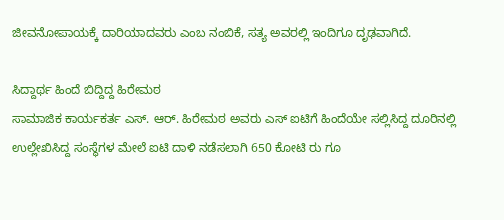ಜೀವನೋಪಾಯಕ್ಕೆ ದಾರಿಯಾದವರು ಎಂಬ ನಂಬಿಕೆ, ಸತ್ಯ ಅವರಲ್ಲಿ ಇಂದಿಗೂ ದೃಢವಾಗಿದೆ.

ಸಿದ್ದಾರ್ಥ ಹಿಂದೆ ಬಿದ್ದಿದ್ದ ಹಿರೇಮಠ
ಸಾಮಾಜಿಕ ಕಾರ್ಯಕರ್ತ ಎಸ್. ಆರ್. ಹಿರೇಮಠ ಅವರು ಎಸ್ ಐಟಿಗೆ ಹಿಂದೆಯೇ ಸಲ್ಲಿಸಿದ್ದ ದೂರಿನಲ್ಲಿ ಉಲ್ಲೇಖಿಸಿದ್ದ ಸಂಸ್ಥೆಗಳ ಮೇಲೆ ಐಟಿ ದಾಳಿ ನಡೆಸಲಾಗಿ 650 ಕೋಟಿ ರು ಗೂ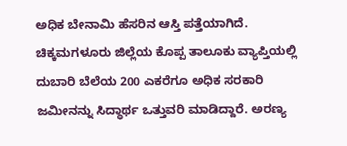ಅಧಿಕ ಬೇನಾಮಿ ಹೆಸರಿನ ಆಸ್ತಿ ಪತ್ತೆಯಾಗಿದೆ.
ಚಿಕ್ಕಮಗಳೂರು ಜಿಲ್ಲೆಯ ಕೊಪ್ಪ ತಾಲೂಕು ವ್ಯಾಪ್ತಿಯಲ್ಲಿ ದುಬಾರಿ ಬೆಲೆಯ 200 ಎಕರೆಗೂ ಅಧಿಕ ಸರಕಾರಿ ಜಮೀನನ್ನು ಸಿದ್ಧಾರ್ಥ ಒತ್ತುವರಿ ಮಾಡಿದ್ದಾರೆ. ಅರಣ್ಯ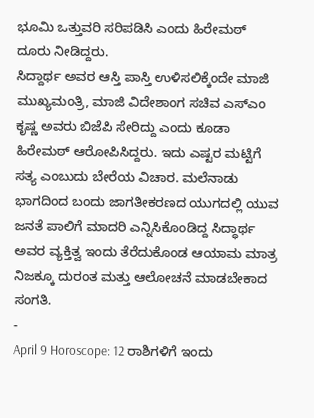ಭೂಮಿ ಒತ್ತುವರಿ ಸರಿಪಡಿಸಿ ಎಂದು ಹಿರೇಮಠ್ ದೂರು ನೀಡಿದ್ದರು.
ಸಿದ್ದಾರ್ಥ ಅವರ ಆಸ್ತಿ ಪಾಸ್ತಿ ಉಳಿಸಲಿಕ್ಕೆಂದೇ ಮಾಜಿ ಮುಖ್ಯಮಂತ್ರಿ, ಮಾಜಿ ವಿದೇಶಾಂಗ ಸಚಿವ ಎಸ್ಎಂ ಕೃಷ್ಣ ಅವರು ಬಿಜೆಪಿ ಸೇರಿದ್ದು ಎಂದು ಕೂಡಾ ಹಿರೇಮಠ್ ಆರೋಪಿಸಿದ್ದರು. ಇದು ಎಷ್ಟರ ಮಟ್ಟಿಗೆ ಸತ್ಯ ಎಂಬುದು ಬೇರೆಯ ವಿಚಾರ. ಮಲೆನಾಡು ಭಾಗದಿಂದ ಬಂದು ಜಾಗತೀಕರಣದ ಯುಗದಲ್ಲಿ ಯುವ ಜನತೆ ಪಾಲಿಗೆ ಮಾದರಿ ಎನ್ನಿಸಿಕೊಂಡಿದ್ದ ಸಿದ್ಧಾರ್ಥ ಅವರ ವ್ಯಕ್ತಿತ್ವ ಇಂದು ತೆರೆದುಕೊಂಡ ಆಯಾಮ ಮಾತ್ರ ನಿಜಕ್ಕೂ ದುರಂತ ಮತ್ತು ಆಲೋಚನೆ ಮಾಡಬೇಕಾದ ಸಂಗತಿ.
-
April 9 Horoscope: 12 ರಾಶಿಗಳಿಗೆ ಇಂದು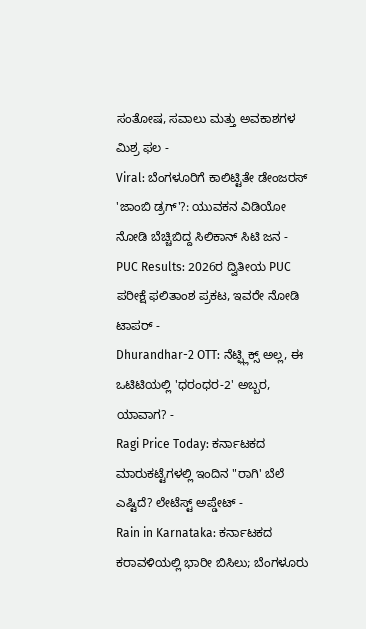ಸಂತೋಷ, ಸವಾಲು ಮತ್ತು ಅವಕಾಶಗಳ ಮಿಶ್ರ ಫಲ -
Viral: ಬೆಂಗಳೂರಿಗೆ ಕಾಲಿಟ್ಟಿತೇ ಡೇಂಜರಸ್ 'ಜಾಂಬಿ ಡ್ರಗ್'?: ಯುವಕನ ವಿಡಿಯೋ ನೋಡಿ ಬೆಚ್ಚಿಬಿದ್ದ ಸಿಲಿಕಾನ್ ಸಿಟಿ ಜನ -
PUC Results: 2026ರ ದ್ವಿತೀಯ PUC ಪರೀಕ್ಷೆ ಫಲಿತಾಂಶ ಪ್ರಕಟ, ಇವರೇ ನೋಡಿ ಟಾಪರ್ -
Dhurandhar-2 OTT: ನೆಟ್ಫ್ಲಿಕ್ಸ್ ಅಲ್ಲ, ಈ ಒಟಿಟಿಯಲ್ಲಿ 'ಧರಂಧರ-2' ಅಬ್ಬರ, ಯಾವಾಗ? -
Ragi Price Today: ಕರ್ನಾಟಕದ ಮಾರುಕಟ್ಟೆಗಳಲ್ಲಿ ಇಂದಿನ "ರಾಗಿ' ಬೆಲೆ ಎಷ್ಟಿದೆ? ಲೇಟೆಸ್ಟ್ ಅಪ್ಡೇಟ್ -
Rain in Karnataka: ಕರ್ನಾಟಕದ ಕರಾವಳಿಯಲ್ಲಿ ಭಾರೀ ಬಿಸಿಲು; ಬೆಂಗಳೂರು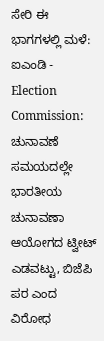ಸೇರಿ ಈ ಭಾಗಗಳಲ್ಲಿ ಮಳೆ: ಐಎಂಡಿ -
Election Commission: ಚುನಾವಣೆ ಸಮಯದಲ್ಲೇ ಭಾರತೀಯ ಚುನಾವಣಾ ಆಯೋಗದ ಟ್ವೀಟ್ ಎಡವಟ್ಟು, ಬಿಜೆಪಿ ಪರ ಎಂದ ವಿರೋಧ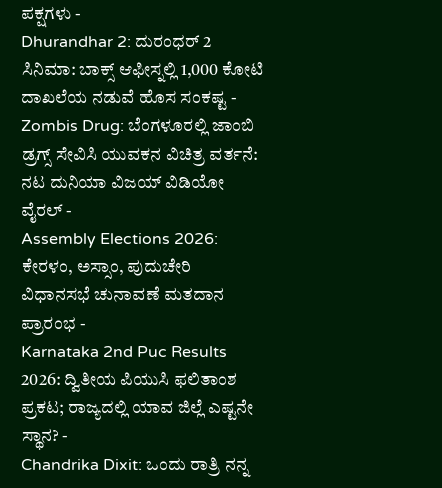ಪಕ್ಷಗಳು -
Dhurandhar 2: ದುರಂಧರ್ 2 ಸಿನಿಮಾ: ಬಾಕ್ಸ್ ಆಫೀಸ್ನಲ್ಲಿ 1,000 ಕೋಟಿ ದಾಖಲೆಯ ನಡುವೆ ಹೊಸ ಸಂಕಷ್ಟ -
Zombis Drug: ಬೆಂಗಳೂರಲ್ಲಿ ಜಾಂಬಿ ಡ್ರಗ್ಸ್ ಸೇವಿಸಿ ಯುವಕನ ವಿಚಿತ್ರ ವರ್ತನೆ: ನಟ ದುನಿಯಾ ವಿಜಯ್ ವಿಡಿಯೋ ವೈರಲ್ -
Assembly Elections 2026: ಕೇರಳಂ, ಅಸ್ಸಾಂ, ಪುದುಚೇರಿ ವಿಧಾನಸಭೆ ಚುನಾವಣೆ ಮತದಾನ ಪ್ರಾರಂಭ -
Karnataka 2nd Puc Results 2026: ದ್ವಿತೀಯ ಪಿಯುಸಿ ಫಲಿತಾಂಶ ಪ್ರಕಟ; ರಾಜ್ಯದಲ್ಲಿ ಯಾವ ಜಿಲ್ಲೆ ಎಷ್ಟನೇ ಸ್ಥಾನ? -
Chandrika Dixit: ಒಂದು ರಾತ್ರಿ ನನ್ನ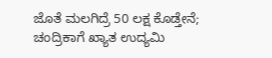ಜೊತೆ ಮಲಗಿದ್ರೆ 50 ಲಕ್ಷ ಕೊಡ್ತೇನೆ; ಚಂದ್ರಿಕಾಗೆ ಖ್ಯಾತ ಉದ್ಯಮಿ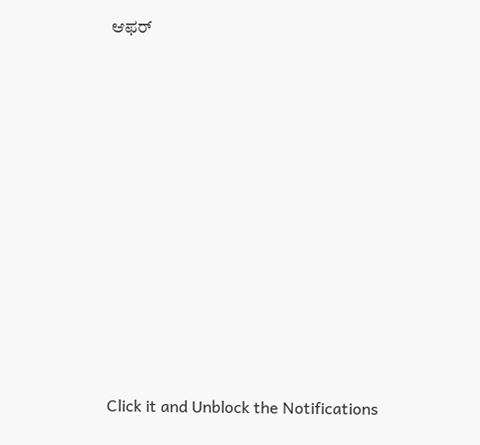ಆಫರ್












Click it and Unblock the Notifications